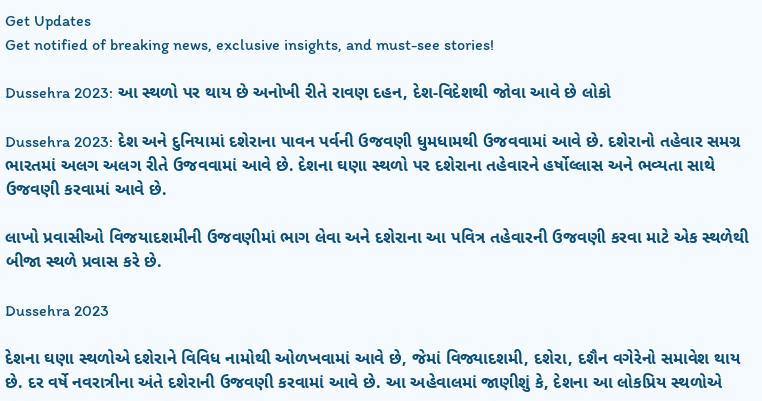Get Updates
Get notified of breaking news, exclusive insights, and must-see stories!

Dussehra 2023: આ સ્થળો પર થાય છે અનોખી રીતે રાવણ દહન, દેશ-વિદેશથી જોવા આવે છે લોકો

Dussehra 2023: દેશ અને દુનિયામાં દશેરાના પાવન પર્વની ઉજવણી ધુમધામથી ઉજવવામાં આવે છે. દશેરાનો તહેવાર સમગ્ર ભારતમાં અલગ અલગ રીતે ઉજવવામાં આવે છે. દેશના ઘણા સ્થળો પર દશેરાના તહેવારને હર્ષોલ્લાસ અને ભવ્યતા સાથે ઉજવણી કરવામાં આવે છે.

લાખો પ્રવાસીઓ વિજયાદશમીની ઉજવણીમાં ભાગ લેવા અને દશેરાના આ પવિત્ર તહેવારની ઉજવણી કરવા માટે એક સ્થળેથી બીજા સ્થળે પ્રવાસ કરે છે.

Dussehra 2023

દેશના ઘણા સ્થળોએ દશેરાને વિવિધ નામોથી ઓળખવામાં આવે છે, જેમાં વિજ્યાદશમી, દશેરા, દશૈન વગેરેનો સમાવેશ થાય છે. દર વર્ષે નવરાત્રીના અંતે દશેરાની ઉજવણી કરવામાં આવે છે. આ અહેવાલમાં જાણીશું કે, દેશના આ લોકપ્રિય સ્થળોએ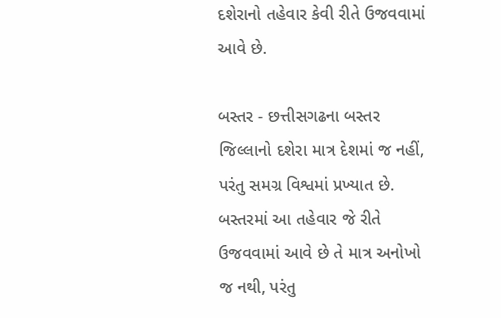દશેરાનો તહેવાર કેવી રીતે ઉજવવામાં આવે છે.

બસ્તર - છત્તીસગઢના બસ્તર જિલ્લાનો દશેરા માત્ર દેશમાં જ નહીં, પરંતુ સમગ્ર વિશ્વમાં પ્રખ્યાત છે. બસ્તરમાં આ તહેવાર જે રીતે ઉજવવામાં આવે છે તે માત્ર અનોખો જ નથી, પરંતુ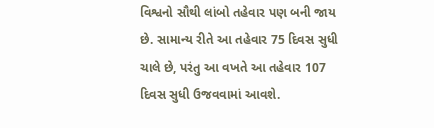વિશ્વનો સૌથી લાંબો તહેવાર પણ બની જાય છે. સામાન્ય રીતે આ તહેવાર 75 દિવસ સુધી ચાલે છે, પરંતુ આ વખતે આ તહેવાર 107 દિવસ સુધી ઉજવવામાં આવશે.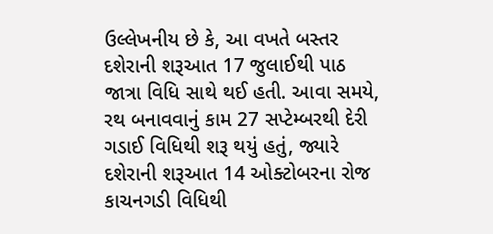ઉલ્લેખનીય છે કે, આ વખતે બસ્તર દશેરાની શરૂઆત 17 જુલાઈથી પાઠ જાત્રા વિધિ સાથે થઈ હતી. આવા સમયે, રથ બનાવવાનું કામ 27 સપ્ટેમ્બરથી દેરી ગડાઈ વિધિથી શરૂ થયું હતું, જ્યારે દશેરાની શરૂઆત 14 ઓક્ટોબરના રોજ કાચનગડી વિધિથી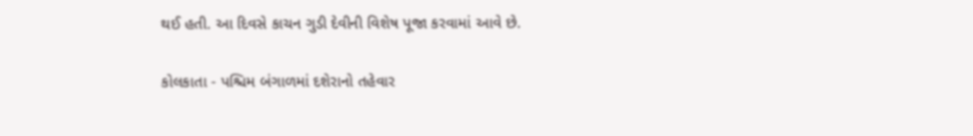થઈ હતી. આ દિવસે કાચન ગુડી દેવીની વિશેષ પૂજા કરવામાં આવે છે.

કોલકાતા - પશ્ચિમ બંગાળમાં દશેરાનો તહેવાર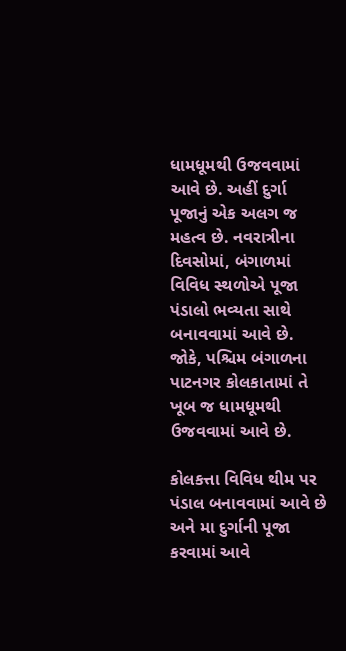ધામધૂમથી ઉજવવામાં આવે છે. અહીં દુર્ગા પૂજાનું એક અલગ જ મહત્વ છે. નવરાત્રીના દિવસોમાં, બંગાળમાં વિવિધ સ્થળોએ પૂજા પંડાલો ભવ્યતા સાથે બનાવવામાં આવે છે. જોકે, પશ્ચિમ બંગાળના પાટનગર કોલકાતામાં તે ખૂબ જ ધામધૂમથી ઉજવવામાં આવે છે.

કોલકત્તા વિવિધ થીમ પર પંડાલ બનાવવામાં આવે છે અને મા દુર્ગાની પૂજા કરવામાં આવે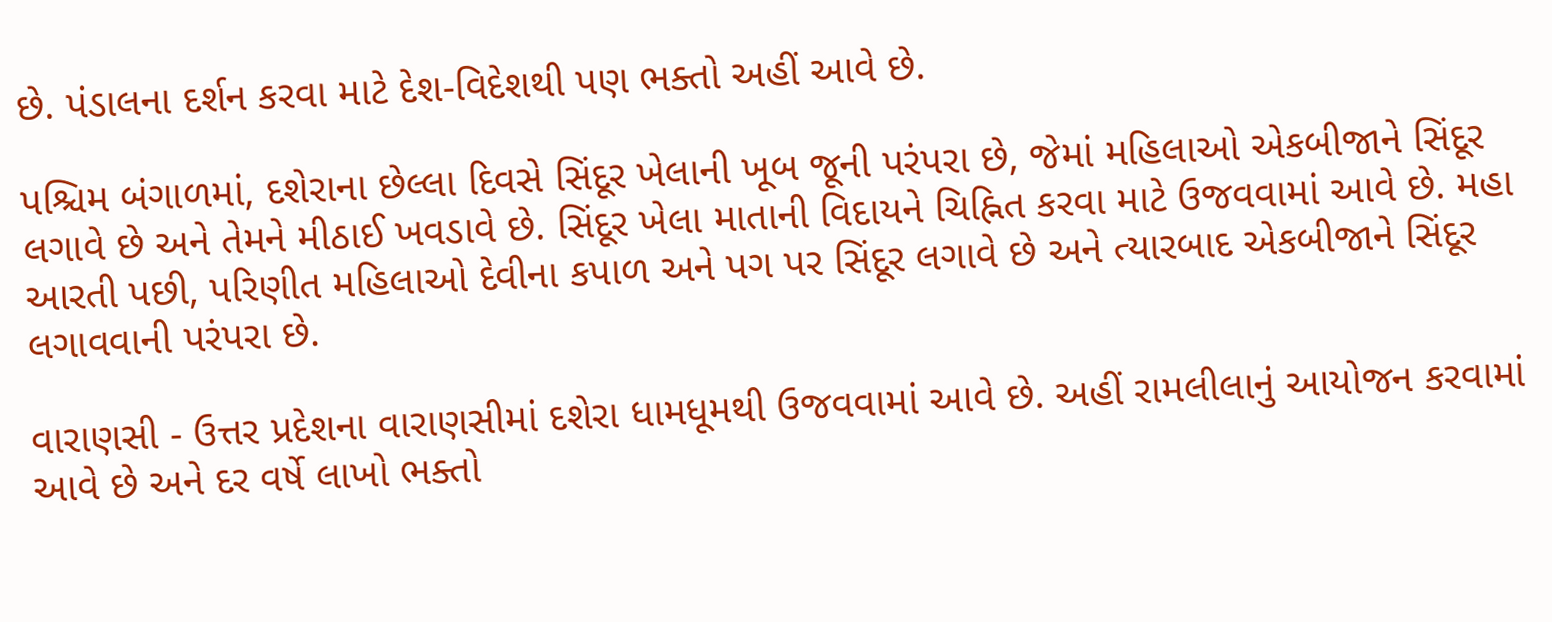છે. પંડાલના દર્શન કરવા માટે દેશ-વિદેશથી પણ ભક્તો અહીં આવે છે.

પશ્ચિમ બંગાળમાં, દશેરાના છેલ્લા દિવસે સિંદૂર ખેલાની ખૂબ જૂની પરંપરા છે, જેમાં મહિલાઓ એકબીજાને સિંદૂર લગાવે છે અને તેમને મીઠાઈ ખવડાવે છે. સિંદૂર ખેલા માતાની વિદાયને ચિહ્નિત કરવા માટે ઉજવવામાં આવે છે. મહા આરતી પછી, પરિણીત મહિલાઓ દેવીના કપાળ અને પગ પર સિંદૂર લગાવે છે અને ત્યારબાદ એકબીજાને સિંદૂર લગાવવાની પરંપરા છે.

વારાણસી - ઉત્તર પ્રદેશના વારાણસીમાં દશેરા ધામધૂમથી ઉજવવામાં આવે છે. અહીં રામલીલાનું આયોજન કરવામાં આવે છે અને દર વર્ષે લાખો ભક્તો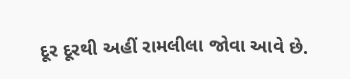દૂર દૂરથી અહીં રામલીલા જોવા આવે છે.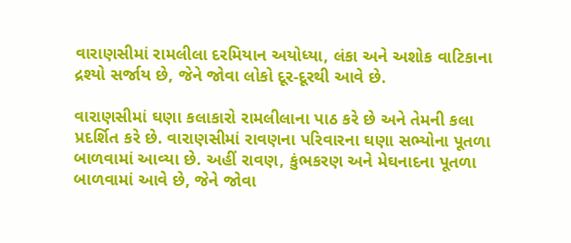વારાણસીમાં રામલીલા દરમિયાન અયોધ્યા, લંકા અને અશોક વાટિકાના દ્રશ્યો સર્જાય છે, જેને જોવા લોકો દૂર-દૂરથી આવે છે.

વારાણસીમાં ઘણા કલાકારો રામલીલાના પાઠ કરે છે અને તેમની કલા પ્રદર્શિત કરે છે. વારાણસીમાં રાવણના પરિવારના ઘણા સભ્યોના પૂતળા બાળવામાં આવ્યા છે. અહીં રાવણ, કુંભકરણ અને મેઘનાદના પૂતળા બાળવામાં આવે છે, જેને જોવા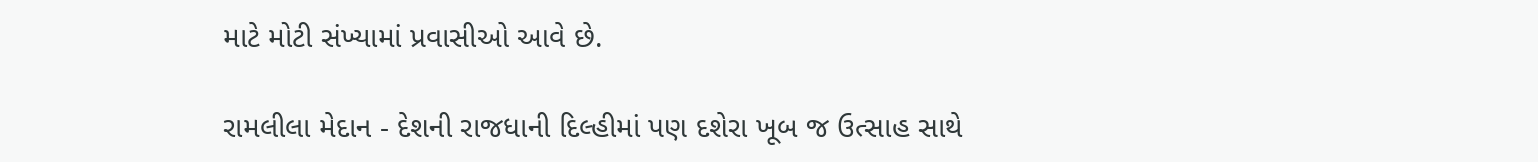માટે મોટી સંખ્યામાં પ્રવાસીઓ આવે છે.

રામલીલા મેદાન - દેશની રાજધાની દિલ્હીમાં પણ દશેરા ખૂબ જ ઉત્સાહ સાથે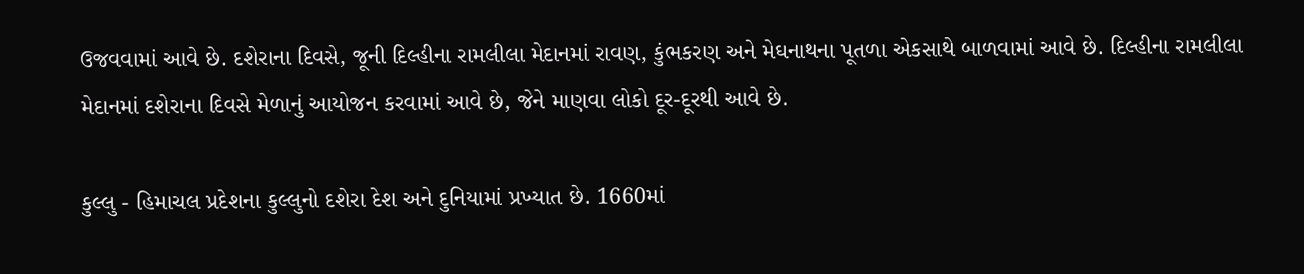ઉજવવામાં આવે છે. દશેરાના દિવસે, જૂની દિલ્હીના રામલીલા મેદાનમાં રાવણ, કુંભકરણ અને મેઘનાથના પૂતળા એકસાથે બાળવામાં આવે છે. દિલ્હીના રામલીલા મેદાનમાં દશેરાના દિવસે મેળાનું આયોજન કરવામાં આવે છે, જેને માણવા લોકો દૂર-દૂરથી આવે છે.

કુલ્લુ - હિમાચલ પ્રદેશના કુલ્લુનો દશેરા દેશ અને દુનિયામાં પ્રખ્યાત છે. 1660માં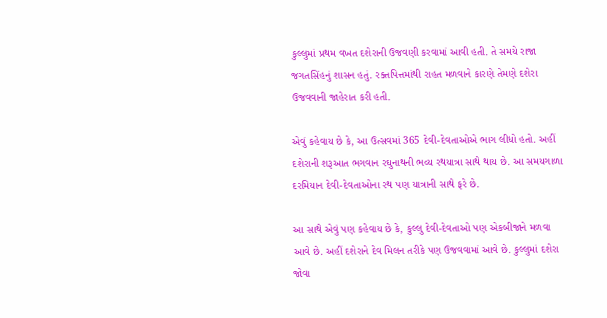કુલ્લુમાં પ્રથમ વખત દશેરાની ઉજવણી કરવામાં આવી હતી. તે સમયે રાજા જગતસિંહનું શાસન હતું. રક્તપિત્તમાંથી રાહત મળવાને કારણે તેમણે દશેરા ઉજવવાની જાહેરાત કરી હતી.

એવું કહેવાય છે કે, આ ઉત્સવમાં 365 દેવી-દેવતાઓએ ભાગ લીધો હતો. અહીં દશેરાની શરૂઆત ભગવાન રઘુનાથની ભવ્ય રથયાત્રા સાથે થાય છે. આ સમયગાળા દરમિયાન દેવી-દેવતાઓના રથ પણ યાત્રાની સાથે ફરે છે.

આ સાથે એવું પણ કહેવાય છે કે, કુલ્લુ દેવી-દેવતાઓ પણ એકબીજાને મળવા આવે છે. અહીં દશેરાને દેવ મિલન તરીકે પણ ઉજવવામાં આવે છે. કુલ્લુમાં દશેરા જોવા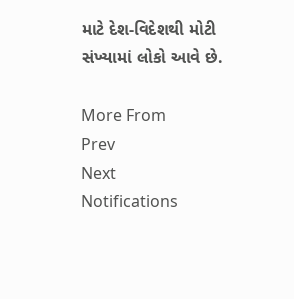માટે દેશ-વિદેશથી મોટી સંખ્યામાં લોકો આવે છે.

More From
Prev
Next
Notifications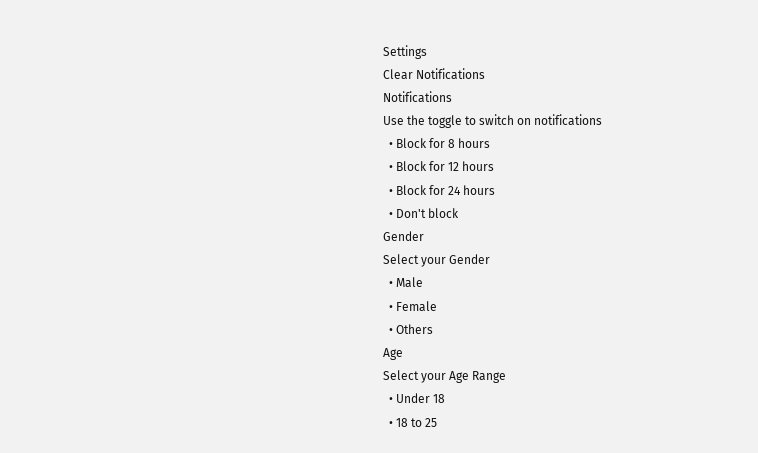Settings
Clear Notifications
Notifications
Use the toggle to switch on notifications
  • Block for 8 hours
  • Block for 12 hours
  • Block for 24 hours
  • Don't block
Gender
Select your Gender
  • Male
  • Female
  • Others
Age
Select your Age Range
  • Under 18
  • 18 to 25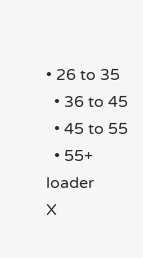• 26 to 35
  • 36 to 45
  • 45 to 55
  • 55+
loader
X